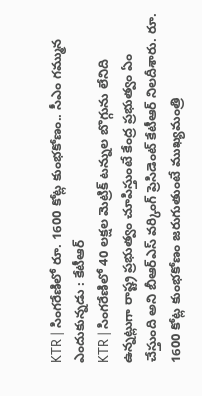KTR | సింగరేణిలో రూ. 1600 కోట్ల కుంభకోణం.. సీఎం గమ్మున ఎందుకున్నడు : కేటీఆర్
KTR | సింగరేణిలో 40 లక్షల మెట్రిక్ టన్నుల బొగ్గును లేనిది ఉన్నట్లుగా రాష్ట్ర ప్రభుత్వం చూపిస్తుంటే కేంద్ర ప్రభుత్వం ఏం చేస్తుంది అని బీఆర్ఎస్ వర్కింగ్ ప్రెసిడెంట్ కేటీఆర్ నిలదీశారు. రూ. 1600 కోట్ల కుంభకోణం జరుగుతుంటే ముఖ్యమంత్రి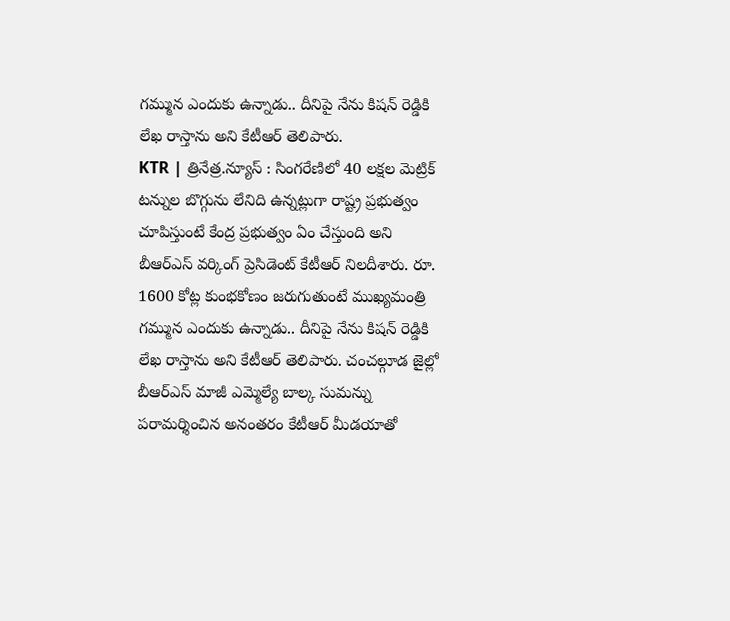గమ్మున ఎందుకు ఉన్నాడు.. దీనిపై నేను కిషన్ రెడ్డికి లేఖ రాస్తాను అని కేటీఆర్ తెలిపారు.
KTR | త్రినేత్ర.న్యూస్ : సింగరేణిలో 40 లక్షల మెట్రిక్ టన్నుల బొగ్గును లేనిది ఉన్నట్లుగా రాష్ట్ర ప్రభుత్వం చూపిస్తుంటే కేంద్ర ప్రభుత్వం ఏం చేస్తుంది అని బీఆర్ఎస్ వర్కింగ్ ప్రెసిడెంట్ కేటీఆర్ నిలదీశారు. రూ. 1600 కోట్ల కుంభకోణం జరుగుతుంటే ముఖ్యమంత్రి గమ్మున ఎందుకు ఉన్నాడు.. దీనిపై నేను కిషన్ రెడ్డికి లేఖ రాస్తాను అని కేటీఆర్ తెలిపారు. చంచల్గూడ జైల్లో బీఆర్ఎస్ మాజీ ఎమ్మెల్యే బాల్క సుమన్ను పరామర్శించిన అనంతరం కేటీఆర్ మీడయాతో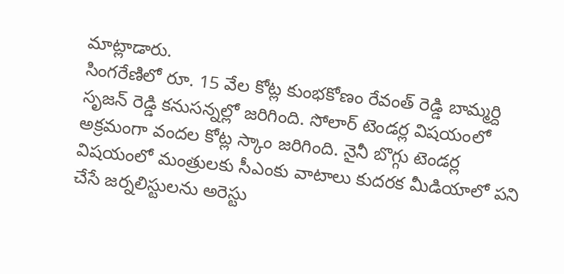మాట్లాడారు.
సింగరేణిలో రూ. 15 వేల కోట్ల కుంభకోణం రేవంత్ రెడ్డి బామ్మర్ది సృజన్ రెడ్డి కనుసన్నల్లో జరిగింది. సోలార్ టెండర్ల విషయంలో అక్రమంగా వందల కోట్ల స్కాం జరిగింది. నైనీ బొగ్గు టెండర్ల విషయంలో మంత్రులకు సీఎంకు వాటాలు కుదరక మీడియాలో పని చేసే జర్నలిస్టులను అరెస్టు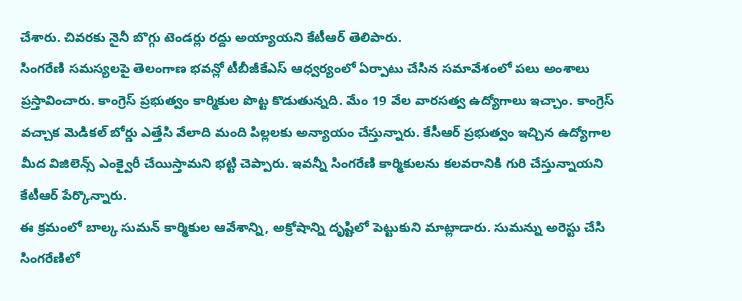చేశారు. చివరకు నైనీ బొగ్గు టెండర్లు రద్దు అయ్యాయని కేటీఆర్ తెలిపారు.
సింగరేణి సమస్యలపై తెలంగాణ భవన్లో టీబీజీకేఎస్ ఆధ్వర్యంలో ఏర్పాటు చేసిన సమావేశంలో పలు అంశాలు ప్రస్తావించారు. కాంగ్రెస్ ప్రభుత్వం కార్మికుల పొట్ట కొడుతున్నది. మేం 19 వేల వారసత్వ ఉద్యోగాలు ఇచ్చాం. కాంగ్రెస్ వచ్చాక మెడికల్ బోర్డు ఎత్తేసి వేలాది మంది పిల్లలకు అన్యాయం చేస్తున్నారు. కేసీఆర్ ప్రభుత్వం ఇచ్చిన ఉద్యోగాల మీద విజిలెన్స్ ఎంక్వైరీ చేయిస్తామని భట్టి చెప్పారు. ఇవన్నీ సింగరేణి కార్మికులను కలవరానికి గురి చేస్తున్నాయని కేటీఆర్ పేర్కొన్నారు.
ఈ క్రమంలో బాల్క సుమన్ కార్మికుల ఆవేశాన్ని, అక్రోషాన్ని దృష్టిలో పెట్టుకుని మాట్లాడారు. సుమన్ను అరెస్టు చేసి సింగరేణిలో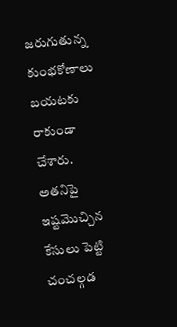జరుగుతున్న కుంభకోణాలు బయటకు రాకుండా చేశారు. అతనిపై ఇష్టమొచ్చిన కేసులు పెట్టి చంచల్గడ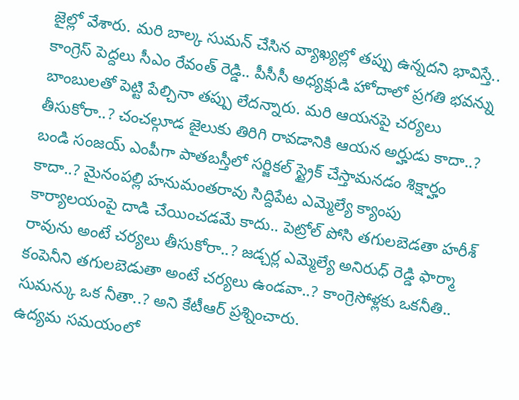జైల్లో వేశారు. మరి బాల్క సుమన్ చేసిన వ్యాఖ్యల్లో తప్పు ఉన్నదని భావిస్తే.. కాంగ్రెస్ పెద్దలు సీఎం రేవంత్ రెడ్డి.. పీసీసీ అధ్యక్షుడి హోదాలో ప్రగతి భవన్ను బాంబులతో పెట్టి పేల్చినా తప్పు లేదన్నారు. మరి ఆయనపై చర్యలు తీసుకోరా..? చంచల్గూడ జైలుకు తిరిగి రావడానికి ఆయన అర్హుడు కాదా..? బండి సంజయ్ ఎంపీగా పాతబస్తీలో సర్జికల్ స్ట్రైక్ చేస్తామనడం శిక్షార్హం కాదా..? మైనంపల్లి హనుమంతరావు సిద్దిపేట ఎమ్మెల్యే క్యాంపు కార్యాలయంపై దాడి చేయించడమే కాదు.. పెట్రోల్ పోసి తగులబెడతా హరీశ్ రావును అంటే చర్యలు తీసుకోరా..? జడ్చర్ల ఎమ్మెల్యే అనిరుధ్ రెడ్డి ఫార్మా కంపెనీని తగులబెడుతా అంటే చర్యలు ఉండవా..? కాంగ్రెసోళ్లకు ఒకనీతి.. సుమన్కు ఒక నీతా..? అని కేటీఆర్ ప్రశ్నించారు.
ఉద్యమ సమయంలో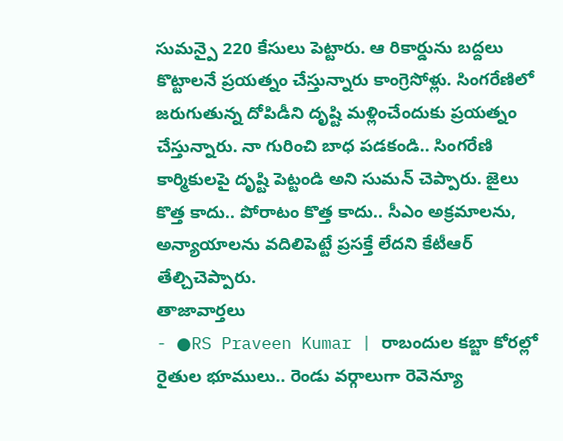సుమన్పై 220 కేసులు పెట్టారు. ఆ రికార్డును బద్దలు కొట్టాలనే ప్రయత్నం చేస్తున్నారు కాంగ్రెసోళ్లు. సింగరేణిలో జరుగుతున్న దోపిడీని దృష్టి మళ్లించేందుకు ప్రయత్నం చేస్తున్నారు. నా గురించి బాధ పడకండి.. సింగరేణి కార్మికులపై దృష్టి పెట్టండి అని సుమన్ చెప్పారు. జైలు కొత్త కాదు.. పోరాటం కొత్త కాదు.. సీఎం అక్రమాలను, అన్యాయాలను వదిలిపెట్టే ప్రసక్తే లేదని కేటీఆర్ తేల్చిచెప్పారు.
తాజావార్తలు
- ●RS Praveen Kumar | రాబందుల కబ్జా కోరల్లో రైతుల భూములు.. రెండు వర్గాలుగా రెవెన్యూ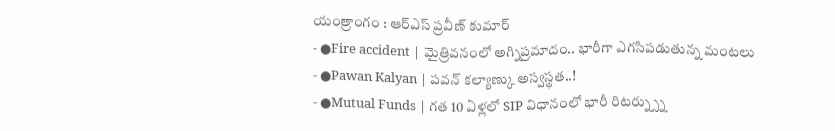యంత్రాంగం : ఆర్ఎస్ ప్రవీణ్ కుమార్
- ●Fire accident | మైత్రివనంలో అగ్నిప్రమాదం.. భారీగా ఎగసిపడుతున్న మంటలు
- ●Pawan Kalyan | పవన్ కల్యాణ్కు అస్వస్థత..!
- ●Mutual Funds | గత 10 ఏళ్లలో SIP విధానంలో భారీ రిటర్న్స్ను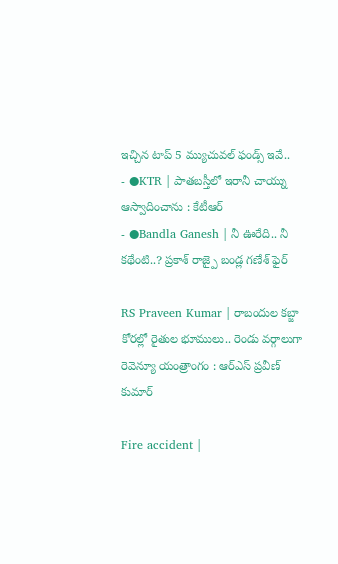ఇచ్చిన టాప్ 5 మ్యుచువల్ ఫండ్స్ ఇవే..
- ●KTR | పాతబస్తీలో ఇరానీ చాయ్ను ఆస్వాదించాను : కేటీఆర్
- ●Bandla Ganesh | నీ ఊరేది.. నీ కథేంటి..? ప్రకాశ్ రాజ్పై బండ్ల గణేశ్ ఫైర్

RS Praveen Kumar | రాబందుల కబ్జా కోరల్లో రైతుల భూములు.. రెండు వర్గాలుగా రెవెన్యూ యంత్రాంగం : ఆర్ఎస్ ప్రవీణ్ కుమార్

Fire accident |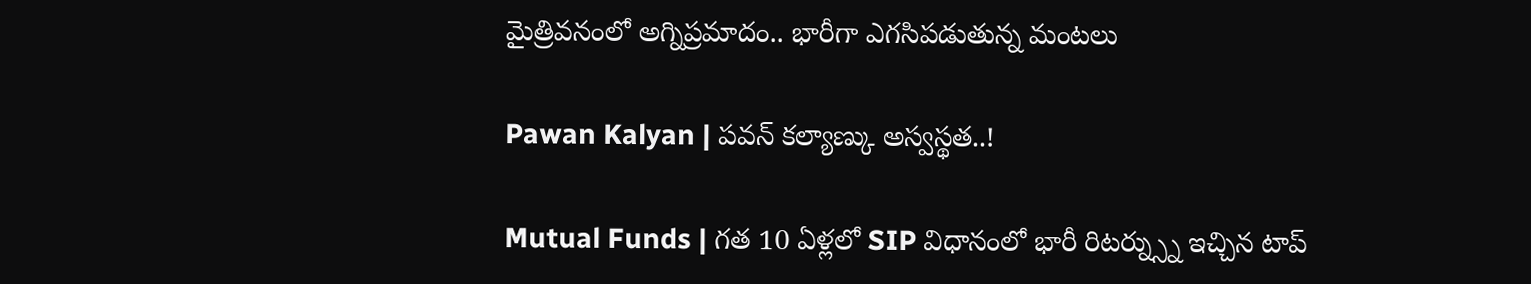మైత్రివనంలో అగ్నిప్రమాదం.. భారీగా ఎగసిపడుతున్న మంటలు

Pawan Kalyan | పవన్ కల్యాణ్కు అస్వస్థత..!

Mutual Funds | గత 10 ఏళ్లలో SIP విధానంలో భారీ రిటర్న్స్ను ఇచ్చిన టాప్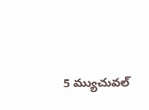5 మ్యుచువల్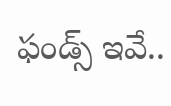ఫండ్స్ ఇవే..